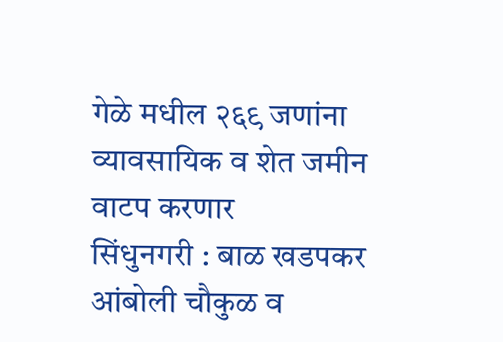गेळे मधील २६९ जणांना व्यावसायिक व शेत जमीन वाटप करणार
सिंधुनगरी : बाळ खडपकर
आंबोली चौकुळ व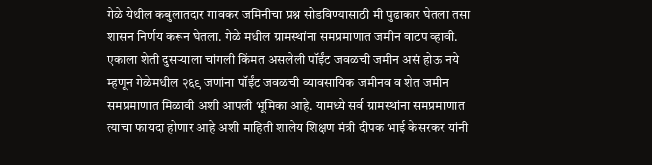गेळे येथील कबुलातदार गावकर जमिनीचा प्रश्न सोडविण्यासाठी मी पुढाकार घेतला तसा शासन निर्णय करून घेतला. गेळे मधील ग्रामस्थांना समप्रमाणात जमीन वाटप व्हावी. एकाला शेती दुसऱ्याला चांगली किंमत असलेली पॉईंट जवळची जमीन असं होऊ नये म्हणून गेळेमधील २६९ जणांना पॉईंट जवळची व्यावसायिक जमीनव व शेत जमीन समप्रमाणात मिळावी अशी आपली भूमिका आहे. यामध्ये सर्व ग्रामस्थांना समप्रमाणात त्याचा फायदा होणार आहे अशी माहिती शालेय शिक्षण मंत्री दीपक भाई केसरकर यांनी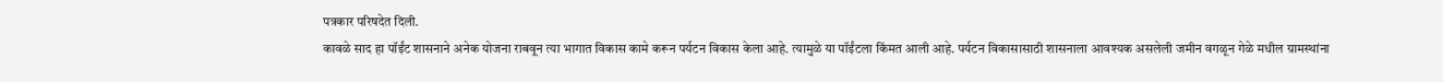पत्रकार परिषदेत दिली.
कावळे साद हा पॉईंट शासनाने अनेक योजना राबवून त्या भागात विकास कामे करून पर्यटन विकास केला आहे. त्यामुळे या पॉईंटला किंमत आली आहे. पर्यटन विकासासाठी शासनाला आवश्यक असलेली जमीन वगळून गेळे मधील ग्रामस्थांना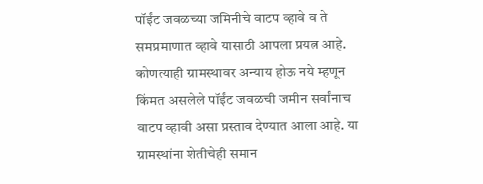पॉईंट जवळच्या जमिनीचे वाटप व्हावे व ते समप्रमाणात व्हावे यासाठी आपला प्रयत्न आहे. कोणत्याही ग्रामस्थावर अन्याय होऊ नये म्हणून किंमत असलेले पॉईंट जवळची जमीन सर्वांनाच वाटप व्हावी असा प्रस्ताव देण्यात आला आहे. या ग्रामस्थांना शेतीचेही समान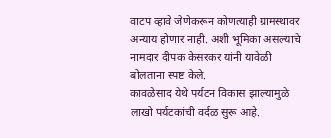वाटप व्हावे जेणेकरून कोणत्याही ग्रामस्थावर अन्याय होणार नाही. अशी भूमिका असल्याचे नामदार दीपक केसरकर यांनी यावेळी बोलताना स्पष्ट केले.
कावळेसाद येथे पर्यटन विकास झाल्यामुळे लाखो पर्यटकांची वर्दळ सुरू आहे.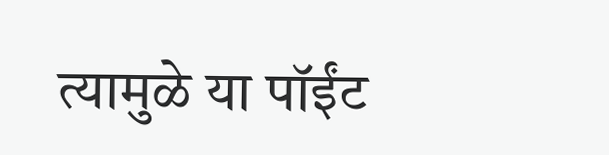त्यामुळे या पॉईंट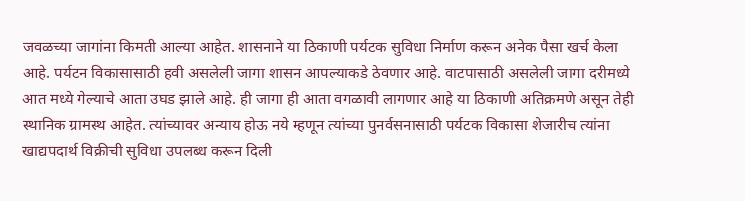जवळच्या जागांना किमती आल्या आहेत. शासनाने या ठिकाणी पर्यटक सुविधा निर्माण करून अनेक पैसा खर्च केला आहे. पर्यटन विकासासाठी हवी असलेली जागा शासन आपल्याकडे ठेवणार आहे. वाटपासाठी असलेली जागा दरीमध्ये आत मध्ये गेल्याचे आता उघड झाले आहे. ही जागा ही आता वगळावी लागणार आहे या ठिकाणी अतिक्रमणे असून तेही स्थानिक ग्रामस्थ आहेत. त्यांच्यावर अन्याय होऊ नये म्हणून त्यांच्या पुनर्वसनासाठी पर्यटक विकासा शेजारीच त्यांना खाद्यपदार्थ विक्रीची सुविधा उपलब्ध करून दिली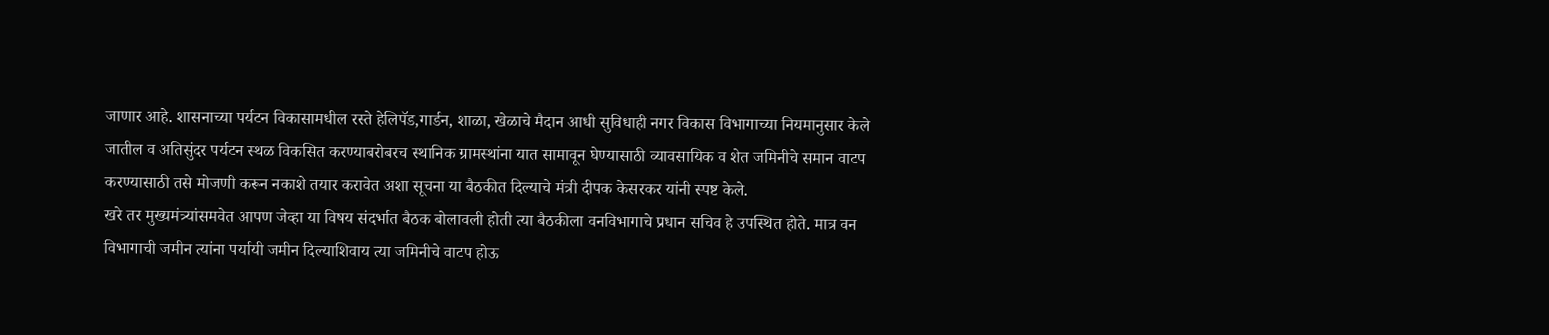जाणार आहे. शासनाच्या पर्यटन विकासामधील रस्ते हेलिपॅड,गार्डन, शाळा, खेळाचे मैदान आधी सुविधाही नगर विकास विभागाच्या नियमानुसार केले जातील व अतिसुंदर पर्यटन स्थळ विकसित करण्याबरोबरच स्थानिक ग्रामस्थांना यात सामावून घेण्यासाठी व्यावसायिक व शेत जमिनीचे समान वाटप करण्यासाठी तसे मोजणी करून नकाशे तयार करावेत अशा सूचना या बैठकीत दिल्याचे मंत्री दीपक केसरकर यांनी स्पष्ट केले.
खरे तर मुख्यमंत्र्यांसमवेत आपण जेव्हा या विषय संदर्भात बैठक बोलावली होती त्या बैठकीला वनविभागाचे प्रधान सचिव हे उपस्थित होते. मात्र वन विभागाची जमीन त्यांना पर्यायी जमीन दिल्याशिवाय त्या जमिनीचे वाटप होऊ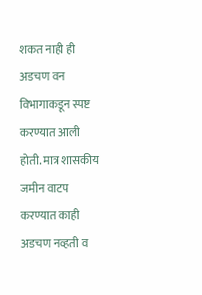शकत नाही ही अडचण वन विभागाकडून स्पष्ट करण्यात आली होती. मात्र शासकीय जमीन वाटप करण्यात काही अडचण नव्हती व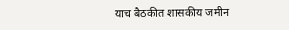याच बैठकीत शासकीय जमीन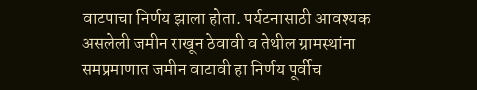वाटपाचा निर्णय झाला होता. पर्यटनासाठी आवश्यक असलेली जमीन राखून ठेवावी व तेथील ग्रामस्थांना समप्रमाणात जमीन वाटावी हा निर्णय पूर्वीच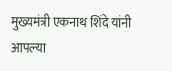मुख्यमंत्री एकनाथ शिंदे यांनी आपल्या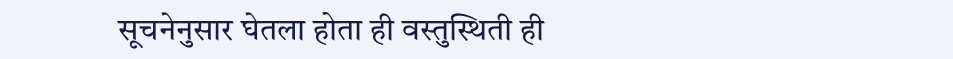सूचनेनुसार घेतला होता ही वस्तुस्थिती ही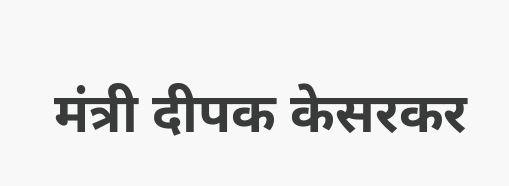मंत्री दीपक केसरकर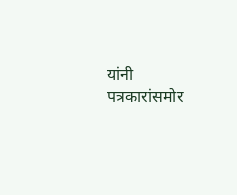यांनी पत्रकारांसमोर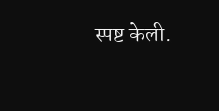स्पष्ट केली.